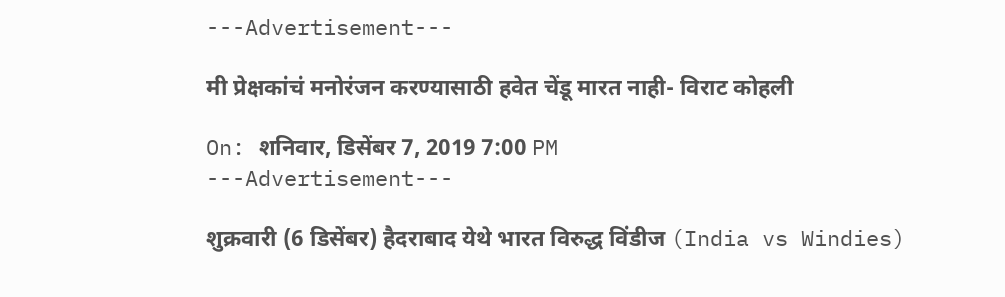---Advertisement---

मी प्रेक्षकांचं मनोरंजन करण्यासाठी हवेत चेंडू मारत नाही- विराट कोहली

On: शनिवार, डिसेंबर 7, 2019 7:00 PM
---Advertisement---

शुक्रवारी (6 डिसेंबर) हैदराबाद येथे भारत विरुद्ध विंडीज (India vs Windies)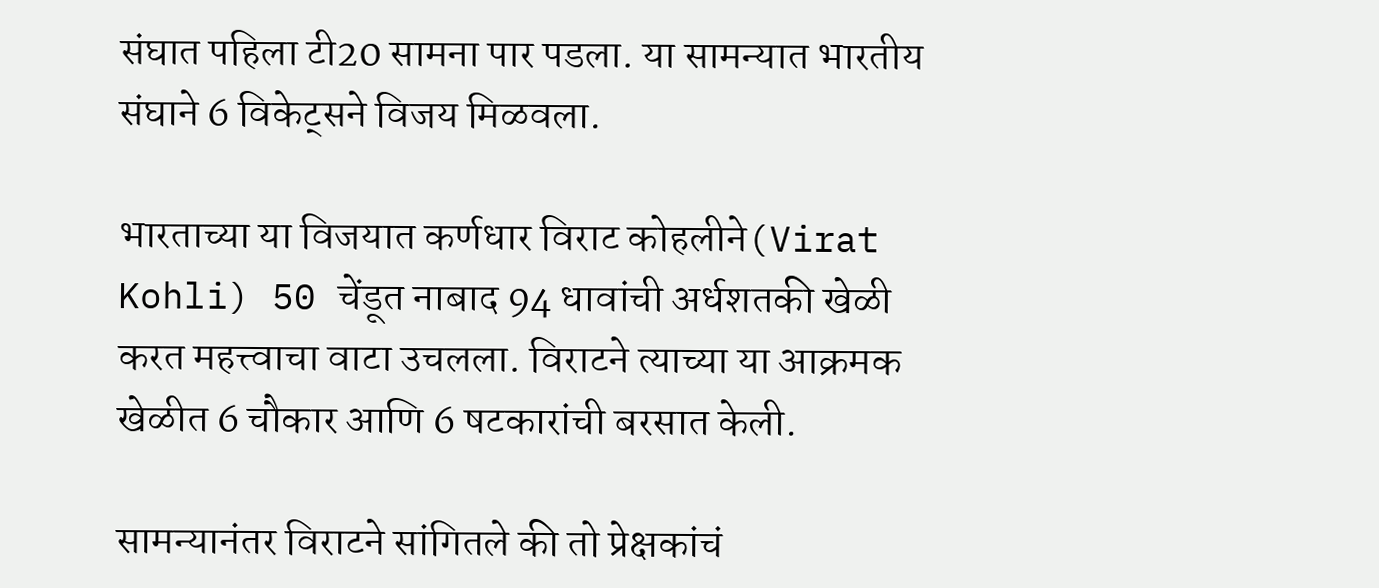संघात पहिला टी20 सामना पार पडला. या सामन्यात भारतीय संघाने 6 विकेट्सने विजय मिळवला.

भारताच्या या विजयात कर्णधार विराट कोहलीने(Virat Kohli) 50 चेंडूत नाबाद 94 धावांची अर्धशतकी खेळी करत महत्त्वाचा वाटा उचलला. विराटने त्याच्या या आक्रमक खेळीत 6 चौकार आणि 6 षटकारांची बरसात केली.

सामन्यानंतर विराटने सांगितले की तो प्रेक्षकांचं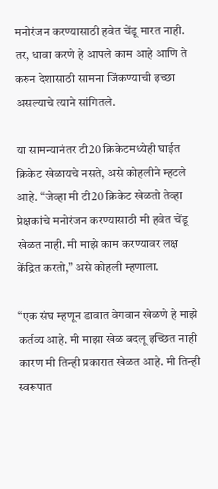मनोरंजन करण्यासाठी हवेत चेंडू मारत नाही. तर, धावा करणे हे आपले काम आहे आणि ते करुन देशासाठी सामना जिंकण्याची इच्छा असल्याचे त्याने सांगितले.

या सामन्यानंतर टी20 क्रिकेटमध्येही घाईत क्रिकेट खेळायचे नसते, असे कोहलीने म्हटले आहे. “जेव्हा मी टी20 क्रिकेट खेळतो तेव्हा प्रेक्षकांचे मनोरंजन करण्यासाठी मी हवेत चेंडू खेळत नाही. मी माझे काम करण्यावर लक्ष केंद्रित करतो,” असे कोहली म्हणाला.

“एक संघ म्हणून डावात वेगवान खेळणे हे माझे कर्तव्य आहे. मी माझा खेळ बदलू इच्छित नाही कारण मी तिन्ही प्रकारात खेळत आहे. मी तिन्ही स्वरूपात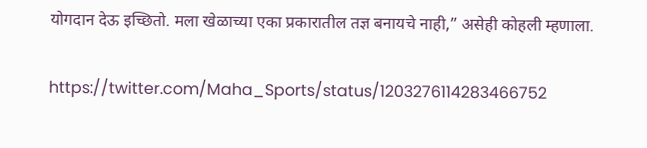योगदान देऊ इच्छितो. मला खेळाच्या एका प्रकारातील तज्ञ बनायचे नाही,” असेही कोहली म्हणाला.

https://twitter.com/Maha_Sports/status/1203276114283466752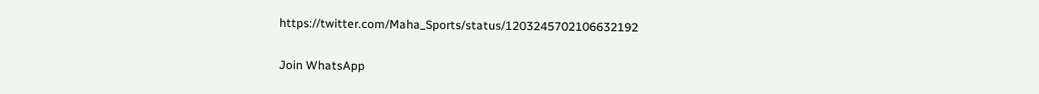https://twitter.com/Maha_Sports/status/1203245702106632192

Join WhatsApp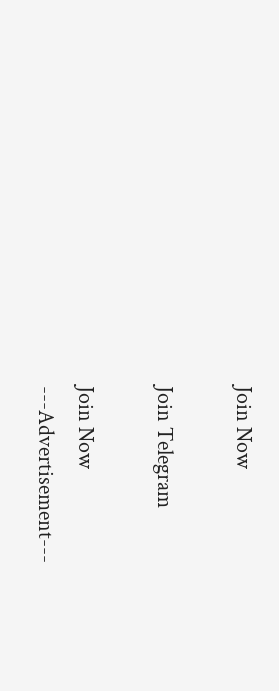Join Now

Join Telegram

Join Now
---Advertisement---